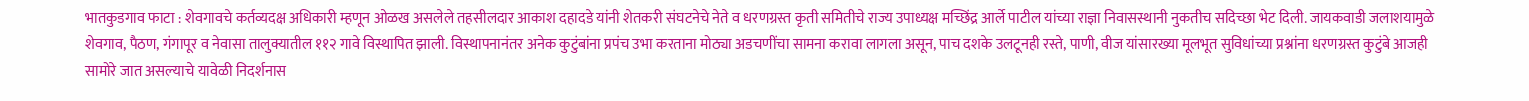भातकुडगाव फाटा : शेवगावचे कर्तव्यदक्ष अधिकारी म्हणून ओळख असलेले तहसीलदार आकाश दहादडे यांनी शेतकरी संघटनेचे नेते व धरणग्रस्त कृती समितीचे राज्य उपाध्यक्ष मच्छिंद्र आर्ले पाटील यांच्या राज्ञा निवासस्थानी नुकतीच सदिच्छा भेट दिली. जायकवाडी जलाशयामुळे शेवगाव, पैठण, गंगापूर व नेवासा तालुक्यातील ११२ गावे विस्थापित झाली. विस्थापनानंतर अनेक कुटुंबांना प्रपंच उभा करताना मोठ्या अडचणींचा सामना करावा लागला असून, पाच दशके उलटूनही रस्ते, पाणी, वीज यांसारख्या मूलभूत सुविधांच्या प्रश्नांना धरणग्रस्त कुटुंबे आजही सामोरे जात असल्याचे यावेळी निदर्शनास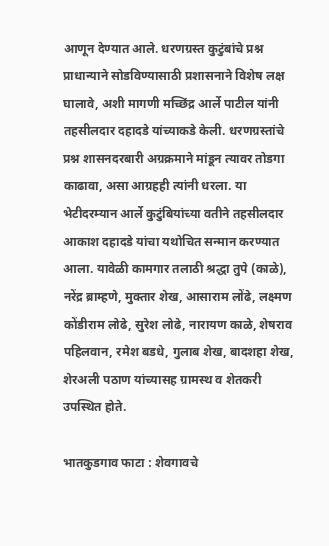आणून देण्यात आले. धरणग्रस्त कुटुंबांचे प्रश्न प्राधान्याने सोडविण्यासाठी प्रशासनाने विशेष लक्ष घालावे, अशी मागणी मच्छिंद्र आर्ले पाटील यांनी तहसीलदार दहादडे यांच्याकडे केली. धरणग्रस्तांचे प्रश्न शासनदरबारी अग्रक्रमाने मांडून त्यावर तोडगा काढावा, असा आग्रहही त्यांनी धरला. या भेटीदरम्यान आर्ले कुटुंबियांच्या वतीने तहसीलदार आकाश दहादडे यांचा यथोचित सन्मान करण्यात आला. यावेळी कामगार तलाठी श्रद्धा तुपे (काळे), नरेंद्र ब्राम्हणे, मुक्तार शेख, आसाराम लोंढे, लक्ष्मण कोंडीराम लोढे, सुरेश लोढे, नारायण काळे, शेषराव पहिलवान, रमेश बडधे, गुलाब शेख, बादशहा शेख, शेरअली पठाण यांच्यासह ग्रामस्थ व शेतकरी उपस्थित होते.

भातकुडगाव फाटा : शेवगावचे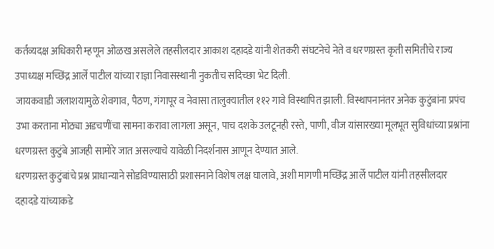कर्तव्यदक्ष अधिकारी म्हणून ओळख असलेले तहसीलदार आकाश दहादडे यांनी शेतकरी संघटनेचे नेते व धरणग्रस्त कृती समितीचे राज्य उपाध्यक्ष मच्छिंद्र आर्ले पाटील यांच्या राज्ञा निवासस्थानी नुकतीच सदिच्छा भेट दिली.
जायकवाडी जलाशयामुळे शेवगाव, पैठण, गंगापूर व नेवासा तालुक्यातील ११२ गावे विस्थापित झाली. विस्थापनानंतर अनेक कुटुंबांना प्रपंच उभा करताना मोठ्या अडचणींचा सामना करावा लागला असून, पाच दशके उलटूनही रस्ते, पाणी, वीज यांसारख्या मूलभूत सुविधांच्या प्रश्नांना धरणग्रस्त कुटुंबे आजही सामोरे जात असल्याचे यावेळी निदर्शनास आणून देण्यात आले.
धरणग्रस्त कुटुंबांचे प्रश्न प्राधान्याने सोडविण्यासाठी प्रशासनाने विशेष लक्ष घालावे, अशी मागणी मच्छिंद्र आर्ले पाटील यांनी तहसीलदार दहादडे यांच्याकडे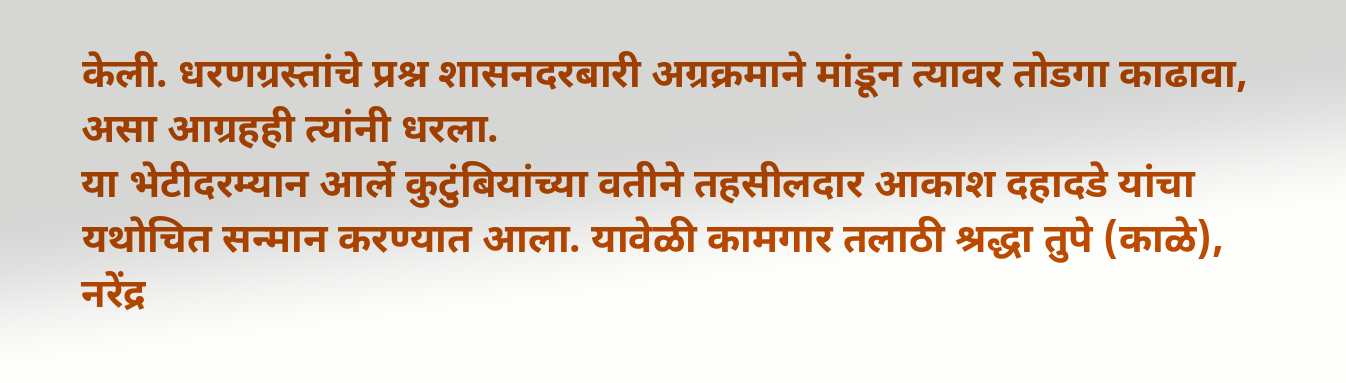केली. धरणग्रस्तांचे प्रश्न शासनदरबारी अग्रक्रमाने मांडून त्यावर तोडगा काढावा, असा आग्रहही त्यांनी धरला.
या भेटीदरम्यान आर्ले कुटुंबियांच्या वतीने तहसीलदार आकाश दहादडे यांचा यथोचित सन्मान करण्यात आला. यावेळी कामगार तलाठी श्रद्धा तुपे (काळे), नरेंद्र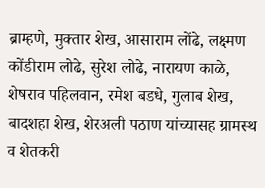ब्राम्हणे, मुक्तार शेख, आसाराम लोंढे, लक्ष्मण कोंडीराम लोढे, सुरेश लोढे, नारायण काळे, शेषराव पहिलवान, रमेश बडधे, गुलाब शेख, बादशहा शेख, शेरअली पठाण यांच्यासह ग्रामस्थ व शेतकरी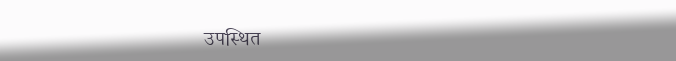उपस्थित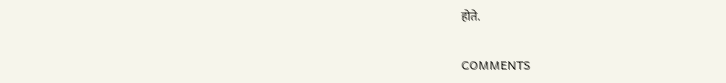होते.

COMMENTS